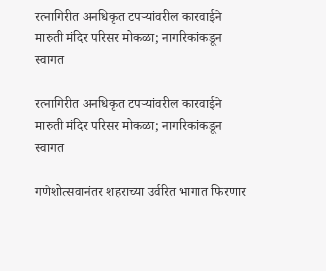रत्नागिरीत अनधिकृत टपऱ्यांवरील कारवाईने मारुती मंदिर परिसर मोकळा; नागरिकांकडून स्वागत

रत्नागिरीत अनधिकृत टपऱ्यांवरील कारवाईने मारुती मंदिर परिसर मोकळा; नागरिकांकडून स्वागत

गणेशोत्सवानंतर शहराच्या उर्वरित भागात फिरणार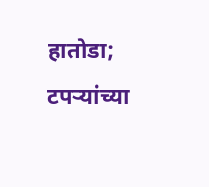हातोडा; टपऱ्यांच्या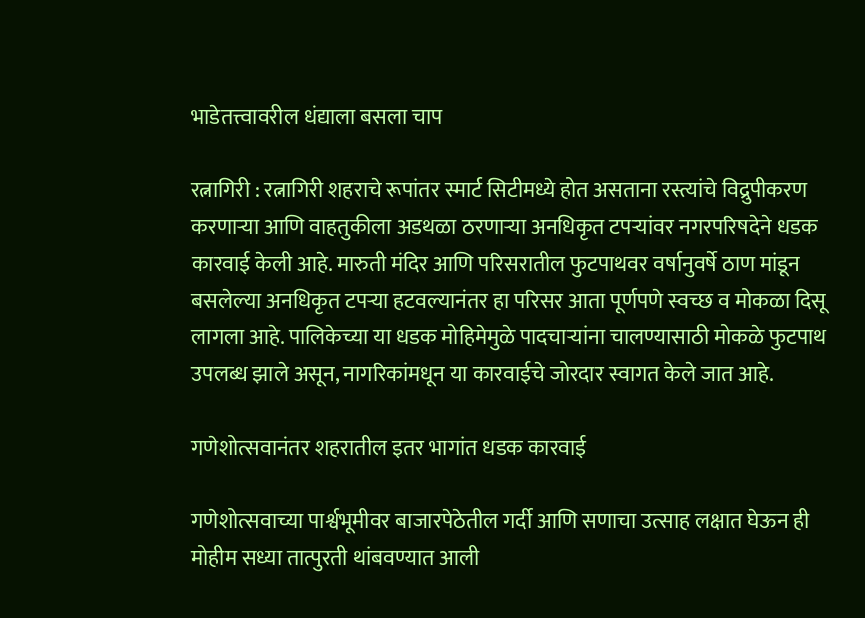भाडेतत्त्वावरील धंद्याला बसला चाप

रत्नागिरी : रत्नागिरी शहराचे रूपांतर स्मार्ट सिटीमध्ये होत असताना रस्त्यांचे विद्रुपीकरण करणाऱ्या आणि वाहतुकीला अडथळा ठरणाऱ्या अनधिकृत टपऱ्यांवर नगरपरिषदेने धडक कारवाई केली आहे. मारुती मंदिर आणि परिसरातील फुटपाथवर वर्षानुवर्षे ठाण मांडून बसलेल्या अनधिकृत टपऱ्या हटवल्यानंतर हा परिसर आता पूर्णपणे स्वच्छ व मोकळा दिसू लागला आहे. पालिकेच्या या धडक मोहिमेमुळे पादचाऱ्यांना चालण्यासाठी मोकळे फुटपाथ उपलब्ध झाले असून, नागरिकांमधून या कारवाईचे जोरदार स्वागत केले जात आहे.

गणेशोत्सवानंतर शहरातील इतर भागांत धडक कारवाई

गणेशोत्सवाच्या पार्श्वभूमीवर बाजारपेठेतील गर्दी आणि सणाचा उत्साह लक्षात घेऊन ही मोहीम सध्या तात्पुरती थांबवण्यात आली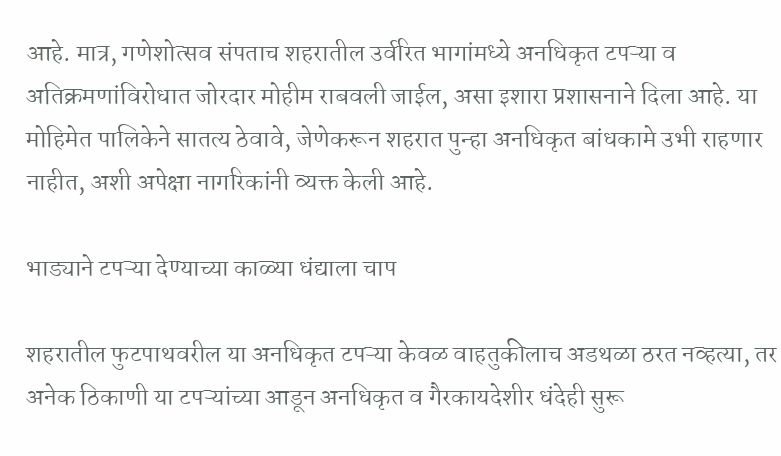आहे. मात्र, गणेशोत्सव संपताच शहरातील उर्वरित भागांमध्ये अनधिकृत टपऱ्या व अतिक्रमणांविरोधात जोरदार मोहीम राबवली जाईल, असा इशारा प्रशासनाने दिला आहे. या मोहिमेत पालिकेने सातत्य ठेवावे, जेणेकरून शहरात पुन्हा अनधिकृत बांधकामे उभी राहणार नाहीत, अशी अपेक्षा नागरिकांनी व्यक्त केली आहे.

भाड्याने टपऱ्या देण्याच्या काळ्या धंद्याला चाप

शहरातील फुटपाथवरील या अनधिकृत टपऱ्या केवळ वाहतुकीलाच अडथळा ठरत नव्हत्या, तर अनेक ठिकाणी या टपऱ्यांच्या आडून अनधिकृत व गैरकायदेशीर धंदेही सुरू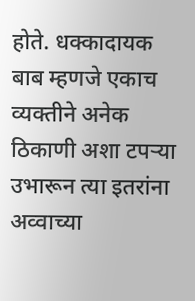होते. धक्कादायक बाब म्हणजे एकाच व्यक्तीने अनेक ठिकाणी अशा टपऱ्या उभारून त्या इतरांना अव्वाच्या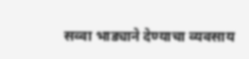सव्वा भाड्याने देण्याचा व्यवसाय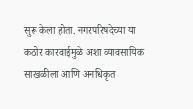सुरू केला होता. नगरपरिषदेच्या या कठोर कारवाईमुळे अशा व्यावसायिक साखळीला आणि अनधिकृत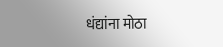धंद्यांना मोठा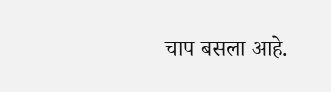चाप बसला आहे.